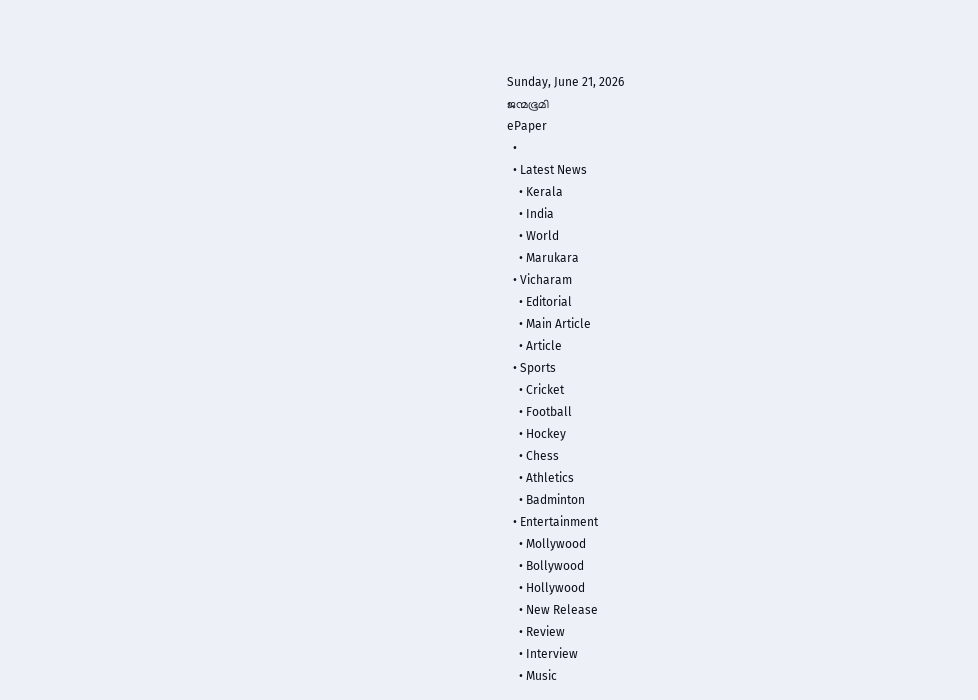Sunday, June 21, 2026
ജന്മഭൂമി
ePaper
  •
  • Latest News
    • Kerala
    • India
    • World
    • Marukara
  • Vicharam
    • Editorial
    • Main Article
    • Article
  • Sports
    • Cricket
    • Football
    • Hockey
    • Chess
    • Athletics
    • Badminton
  • Entertainment
    • Mollywood
    • Bollywood
    • Hollywood
    • New Release
    • Review
    • Interview
    • Music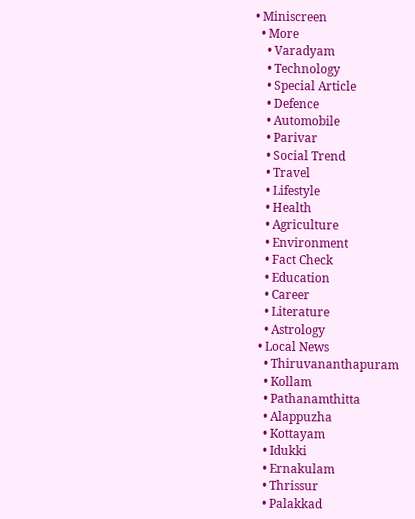• Miniscreen
  • More
    • Varadyam
    • Technology
    • Special Article
    • Defence
    • Automobile
    • Parivar
    • Social Trend
    • Travel
    • Lifestyle
    • Health
    • Agriculture
    • Environment
    • Fact Check
    • Education
    • Career
    • Literature
    • Astrology
  • Local News
    • Thiruvananthapuram
    • Kollam
    • Pathanamthitta
    • Alappuzha
    • Kottayam
    • Idukki
    • Ernakulam
    • Thrissur
    • Palakkad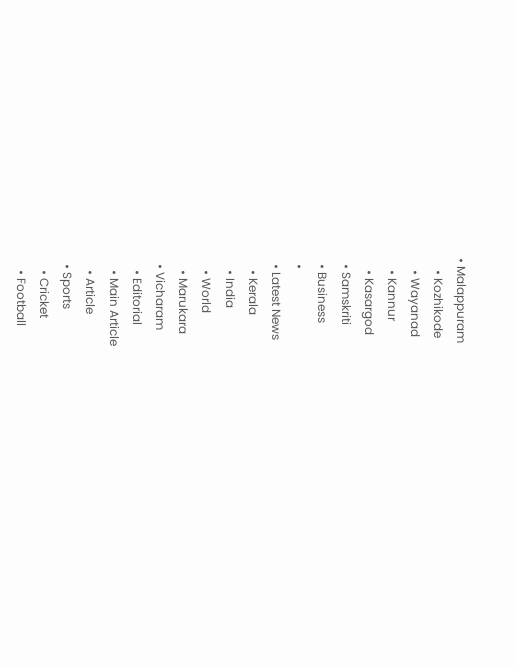• Malappuram
    • Kozhikode
    • Wayanad
    • Kannur
    • Kasargod
  • Samskriti
  • Business
  •
  • Latest News
    • Kerala
    • India
    • World
    • Marukara
  • Vicharam
    • Editorial
    • Main Article
    • Article
  • Sports
    • Cricket
    • Football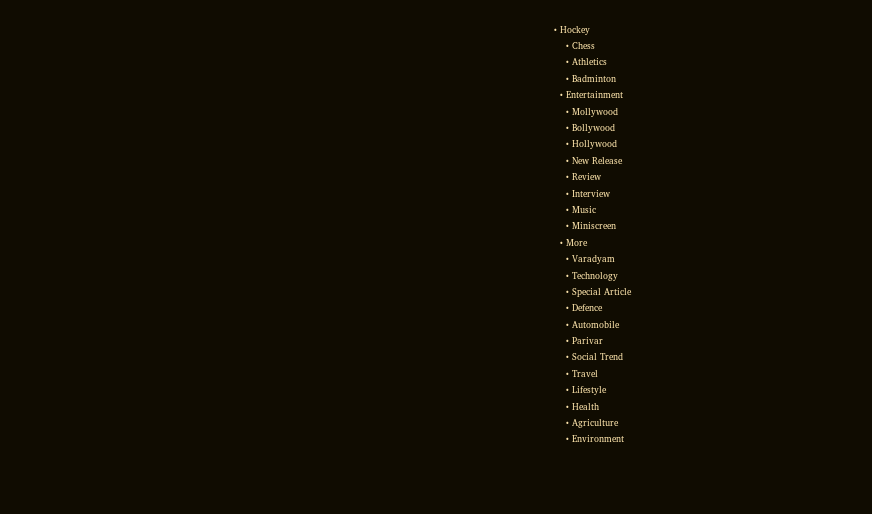• Hockey
    • Chess
    • Athletics
    • Badminton
  • Entertainment
    • Mollywood
    • Bollywood
    • Hollywood
    • New Release
    • Review
    • Interview
    • Music
    • Miniscreen
  • More
    • Varadyam
    • Technology
    • Special Article
    • Defence
    • Automobile
    • Parivar
    • Social Trend
    • Travel
    • Lifestyle
    • Health
    • Agriculture
    • Environment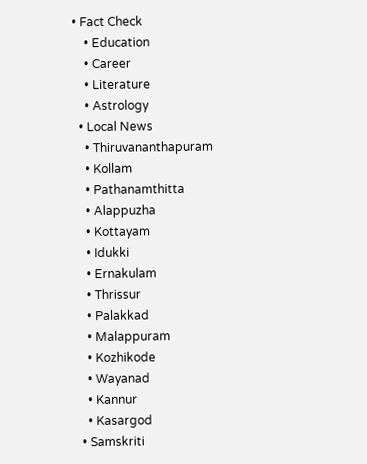• Fact Check
    • Education
    • Career
    • Literature
    • Astrology
  • Local News
    • Thiruvananthapuram
    • Kollam
    • Pathanamthitta
    • Alappuzha
    • Kottayam
    • Idukki
    • Ernakulam
    • Thrissur
    • Palakkad
    • Malappuram
    • Kozhikode
    • Wayanad
    • Kannur
    • Kasargod
  • Samskriti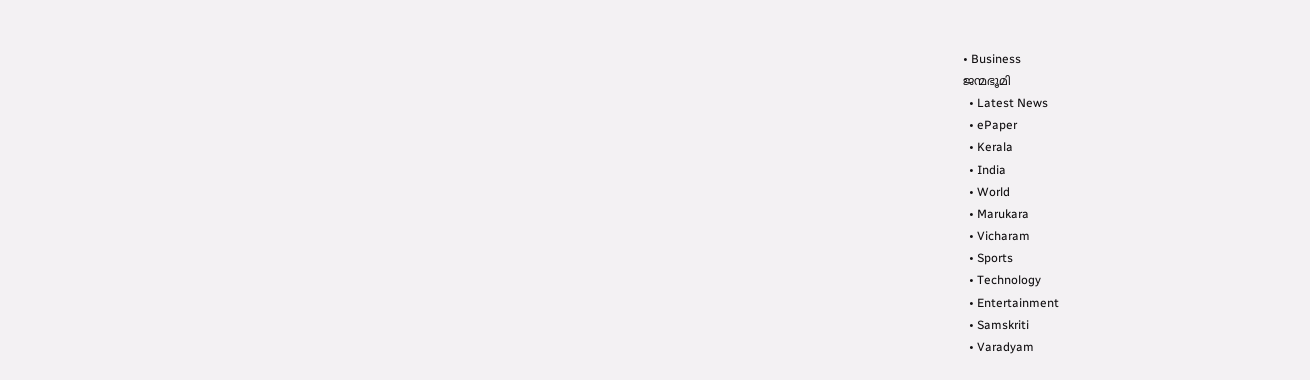• Business
ജന്മഭൂമി
  • Latest News
  • ePaper
  • Kerala
  • India
  • World
  • Marukara
  • Vicharam
  • Sports
  • Technology
  • Entertainment
  • Samskriti
  • Varadyam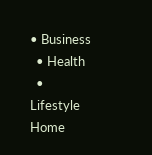• Business
  • Health
  • Lifestyle
Home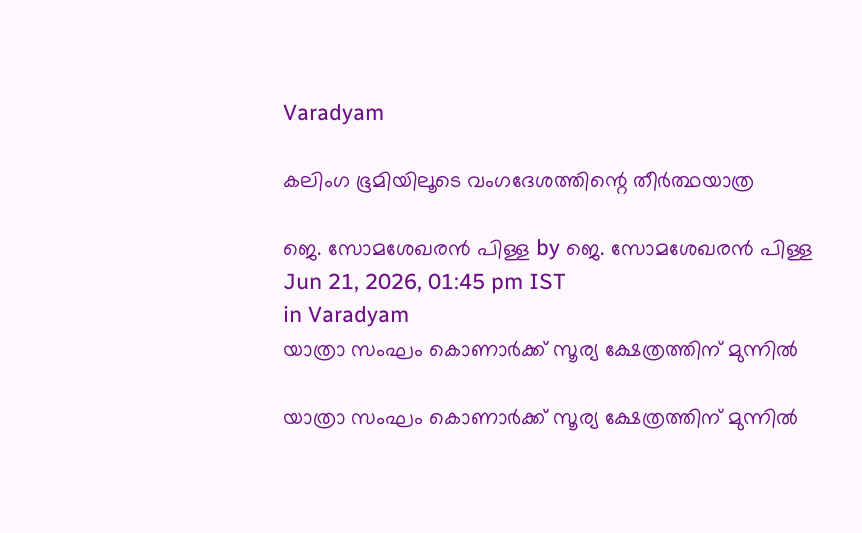Varadyam

കലിംഗ ഭൂമിയിലൂടെ വംഗദേശത്തിന്റെ തീര്‍ത്ഥയാത്ര

ജെ. സോമശേഖരന്‍ പിള്ള by ജെ. സോമശേഖരന്‍ പിള്ള
Jun 21, 2026, 01:45 pm IST
in Varadyam
യാത്രാ സംഘം കൊണാര്‍ക്ക് സൂര്യ ക്ഷേത്രത്തിന് മുന്നില്‍

യാത്രാ സംഘം കൊണാര്‍ക്ക് സൂര്യ ക്ഷേത്രത്തിന് മുന്നില്‍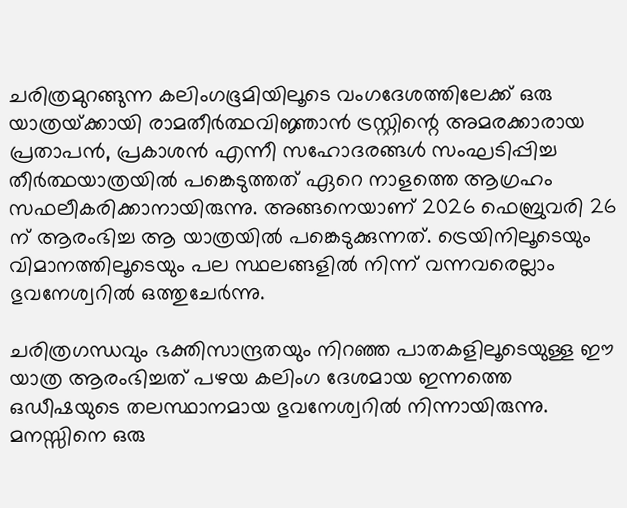ചരിത്രമുറങ്ങുന്ന കലിംഗഭൂമിയിലൂടെ വംഗദേശത്തിലേക്ക് ഒരു യാത്രയ്‌ക്കായി രാമതീര്‍ത്ഥവിജ്ഞാന്‍ ട്രസ്റ്റിന്റെ അമരക്കാരായ പ്രതാപന്‍, പ്രകാശന്‍ എന്നീ സഹോദരങ്ങള്‍ സംഘടിപ്പിച്ച തീര്‍ത്ഥയാത്രയില്‍ പങ്കെടുത്തത് ഏറെ നാളത്തെ ആഗ്രഹം സഫലീകരിക്കാനായിരുന്നു. അങ്ങനെയാണ് 2026 ഫെബ്രുവരി 26 ന് ആരംഭിച്ച ആ യാത്രയില്‍ പങ്കെടുക്കുന്നത്. ട്രെയിനിലൂടെയും വിമാനത്തിലൂടെയും പല സ്ഥലങ്ങളില്‍ നിന്ന് വന്നവരെല്ലാം ഭുവനേശ്വറില്‍ ഒത്തുചേര്‍ന്നു.

ചരിത്രഗന്ധവും ഭക്തിസാന്ദ്രതയും നിറഞ്ഞ പാതകളിലൂടെയുള്ള ഈ യാത്ര ആരംഭിച്ചത് പഴയ കലിംഗ ദേശമായ ഇന്നത്തെ ഒഡീഷയുടെ തലസ്ഥാനമായ ഭുവനേശ്വറില്‍ നിന്നായിരുന്നു. മനസ്സിനെ ഒരു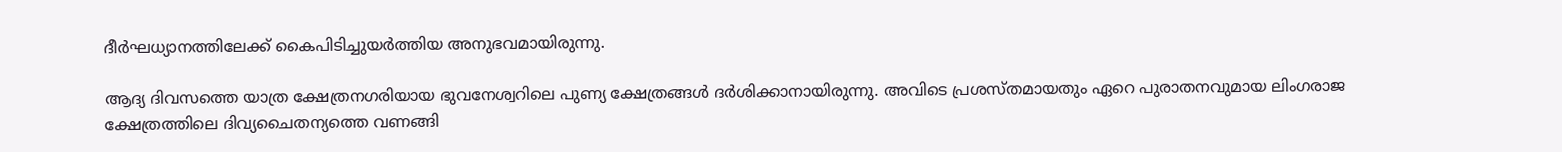ദീര്‍ഘധ്യാനത്തിലേക്ക് കൈപിടിച്ചുയര്‍ത്തിയ അനുഭവമായിരുന്നു.

ആദ്യ ദിവസത്തെ യാത്ര ക്ഷേത്രനഗരിയായ ഭുവനേശ്വറിലെ പുണ്യ ക്ഷേത്രങ്ങള്‍ ദര്‍ശിക്കാനായിരുന്നു. അവിടെ പ്രശസ്തമായതും ഏറെ പുരാതനവുമായ ലിംഗരാജ ക്ഷേത്രത്തിലെ ദിവ്യചൈതന്യത്തെ വണങ്ങി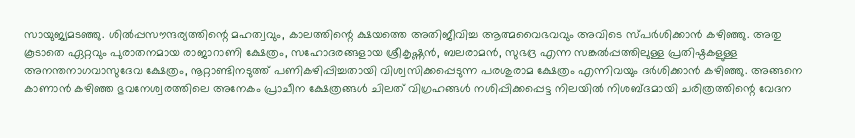സായുജ്യമടഞ്ഞു. ശില്‍പ്പസൗന്ദര്യത്തിന്റെ മഹത്വവും, കാലത്തിന്റെ ക്ഷയത്തെ അതിജീവിച്ച ആത്മവൈഭവവും അവിടെ സ്പര്‍ശിക്കാന്‍ കഴിഞ്ഞു. അതു കൂടാതെ ഏറ്റവും പുരാതനമായ രാജാറാണി ക്ഷേത്രം, സഹോദരങ്ങളായ ശ്രീകൃഷ്ണന്‍, ബലരാമന്‍, സുഭദ്ര എന്ന സങ്കല്‍പ്പത്തിലുള്ള പ്രതിഷ്ഠകളുള്ള അനന്തനാഗവാസുദേവ ക്ഷേത്രം, നൂറ്റാണ്ടിനടുത്ത് പണികഴിപ്പിച്ചതായി വിശ്വസിക്കപ്പെടുന്ന പരശുരാമ ക്ഷേത്രം എന്നിവയും ദര്‍ശിക്കാന്‍ കഴിഞ്ഞു. അങ്ങനെ കാണാന്‍ കഴിഞ്ഞ ഭുവനേശ്വരത്തിലെ അനേകം പ്രാചീന ക്ഷേത്രങ്ങള്‍ ചിലത് വിഗ്രഹങ്ങള്‍ നശിപ്പിക്കപ്പെട്ട നിലയില്‍ നിശബ്ദമായി ചരിത്രത്തിന്റെ വേദന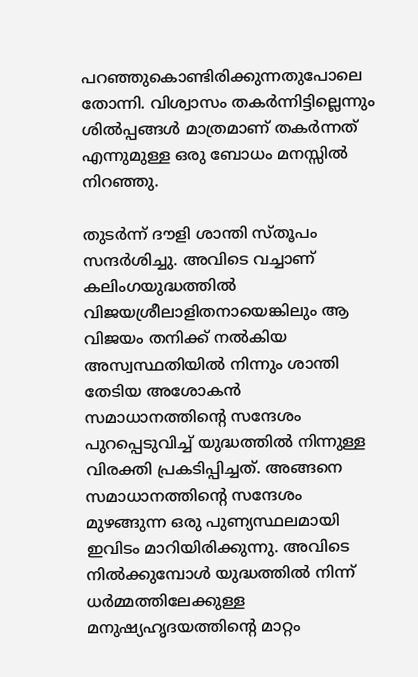പറഞ്ഞുകൊണ്ടിരിക്കുന്നതുപോലെ തോന്നി. വിശ്വാസം തകര്‍ന്നിട്ടില്ലെന്നും ശില്‍പ്പങ്ങള്‍ മാത്രമാണ് തകര്‍ന്നത് എന്നുമുള്ള ഒരു ബോധം മനസ്സില്‍ നിറഞ്ഞു.

തുടര്‍ന്ന് ദൗളി ശാന്തി സ്തൂപം സന്ദര്‍ശിച്ചു. അവിടെ വച്ചാണ് കലിംഗയുദ്ധത്തില്‍ വിജയശ്രീലാളിതനായെങ്കിലും ആ വിജയം തനിക്ക് നല്‍കിയ അസ്വസ്ഥതിയില്‍ നിന്നും ശാന്തി തേടിയ അശോകന്‍ സമാധാനത്തിന്റെ സന്ദേശം പുറപ്പെടുവിച്ച് യുദ്ധത്തില്‍ നിന്നുള്ള വിരക്തി പ്രകടിപ്പിച്ചത്. അങ്ങനെ സമാധാനത്തിന്റെ സന്ദേശം മുഴങ്ങുന്ന ഒരു പുണ്യസ്ഥലമായി ഇവിടം മാറിയിരിക്കുന്നു. അവിടെ നില്‍ക്കുമ്പോള്‍ യുദ്ധത്തില്‍ നിന്ന് ധര്‍മ്മത്തിലേക്കുള്ള മനുഷ്യഹൃദയത്തിന്റെ മാറ്റം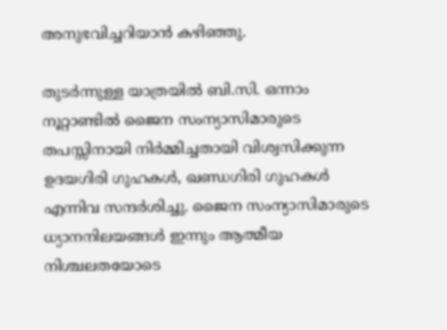അനുഭവിച്ചറിയാന്‍ കഴിഞ്ഞു.

തുടര്‍ന്നുള്ള യാത്രയില്‍ ബി.സി. ഒന്നാം നൂറ്റാണ്ടില്‍ ജൈന സംന്യാസിമാരുടെ തപസ്സിനായി നിര്‍മ്മിച്ചതായി വിശ്വസിക്കുന്ന ഉദയഗിരി ഗുഹകള്‍, ഖണ്ഡഗിരി ഗുഹകള്‍ എന്നിവ സന്ദര്‍ശിച്ചു. ജൈന സംന്യാസിമാരുടെ ധ്യാനനിലയങ്ങള്‍ ഇന്നും ആത്മീയ നിശ്ചലതയോടെ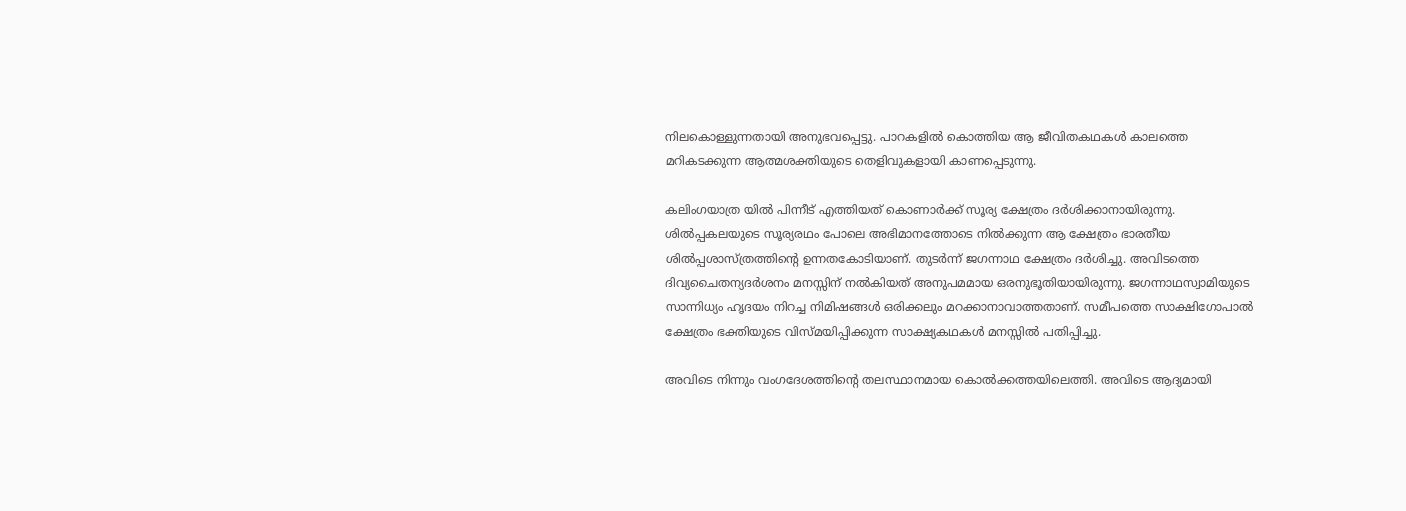നിലകൊള്ളുന്നതായി അനുഭവപ്പെട്ടു. പാറകളില്‍ കൊത്തിയ ആ ജീവിതകഥകള്‍ കാലത്തെ മറികടക്കുന്ന ആത്മശക്തിയുടെ തെളിവുകളായി കാണപ്പെടുന്നു.

കലിംഗയാത്ര യില്‍ പിന്നീട് എത്തിയത് കൊണാര്‍ക്ക് സൂര്യ ക്ഷേത്രം ദര്‍ശിക്കാനായിരുന്നു. ശില്‍പ്പകലയുടെ സൂര്യരഥം പോലെ അഭിമാനത്തോടെ നില്‍ക്കുന്ന ആ ക്ഷേത്രം ഭാരതീയ ശില്‍പ്പശാസ്ത്രത്തിന്റെ ഉന്നതകോടിയാണ്. തുടര്‍ന്ന് ജഗന്നാഥ ക്ഷേത്രം ദര്‍ശിച്ചു. അവിടത്തെ ദിവ്യചൈതന്യദര്‍ശനം മനസ്സിന് നല്‍കിയത് അനുപമമായ ഒരനുഭൂതിയായിരുന്നു. ജഗന്നാഥസ്വാമിയുടെ സാന്നിധ്യം ഹൃദയം നിറച്ച നിമിഷങ്ങള്‍ ഒരിക്കലും മറക്കാനാവാത്തതാണ്. സമീപത്തെ സാക്ഷിഗോപാല്‍ ക്ഷേത്രം ഭക്തിയുടെ വിസ്മയിപ്പിക്കുന്ന സാക്ഷ്യകഥകള്‍ മനസ്സില്‍ പതിപ്പിച്ചു.

അവിടെ നിന്നും വംഗദേശത്തിന്റെ തലസ്ഥാനമായ കൊല്‍ക്കത്തയിലെത്തി. അവിടെ ആദ്യമായി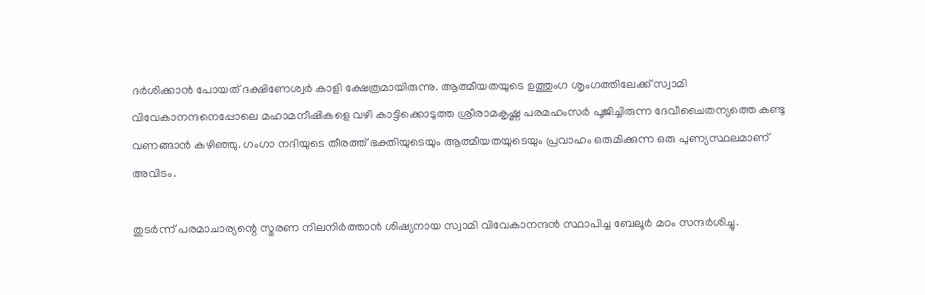ദര്‍ശിക്കാന്‍ പോയത് ദക്ഷിണേശ്വര്‍ കാളി ക്ഷേത്രമായിരുന്നു. ആത്മീയതയുടെ ഉത്തുംഗ ശൃംഗത്തിലേക്ക് സ്വാമി വിവേകാനന്ദനെപ്പോലെ മഹാമനീഷികളെ വഴി കാട്ടിക്കൊടുത്ത ശ്രീരാമകൃഷ്ണ പരമഹംസര്‍ പൂജിച്ചിരുന്ന ദേവീചൈതന്യത്തെ കണ്ടു വണങ്ങാന്‍ കഴിഞ്ഞു. ഗംഗാ നദിയുടെ തീരത്ത് ഭക്തിയുടെയും ആത്മീയതയുടെയും പ്രവാഹം ഒരുമിക്കുന്ന ഒരു പുണ്യസ്ഥലമാണ് അവിടം.

തുടര്‍ന്ന് പരമാചാര്യന്റെ സ്മരണ നിലനിര്‍ത്താന്‍ ശിഷ്യനായ സ്വാമി വിവേകാനന്ദന്‍ സ്ഥാപിച്ച ബേലൂര്‍ മഠം സന്ദര്‍ശിച്ചു.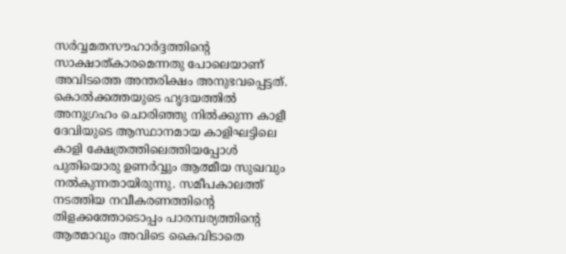സര്‍വ്വമതസൗഹാര്‍ദ്ദത്തിന്റെ സാക്ഷാത്കാരമെന്നതു പോലെയാണ് അവിടത്തെ അന്തരിക്ഷം അനുഭവപ്പെട്ടത്.
കൊല്‍ക്കത്തയുടെ ഹൃദയത്തില്‍ അനുഗ്രഹം ചൊരിഞ്ഞു നില്‍ക്കുന്ന കാളീ ദേവിയുടെ ആസ്ഥാനമായ കാളിഘട്ടിലെ കാളി ക്ഷേത്രത്തിലെത്തിയപ്പോള്‍ പുതിയൊരു ഉണര്‍വ്വും ആത്മീയ സുഖവും നല്‍കുന്നതായിരുന്നു. സമീപകാലത്ത് നടത്തിയ നവീകരണത്തിന്റെ തിളക്കത്തോടൊപ്പം പാരമ്പര്യത്തിന്റെ ആത്മാവും അവിടെ കൈവിടാതെ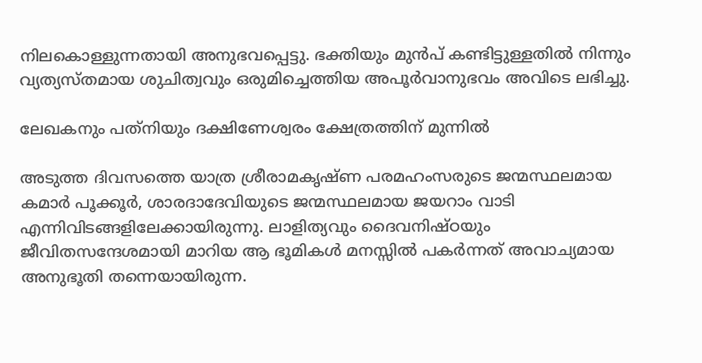നിലകൊള്ളുന്നതായി അനുഭവപ്പെട്ടു. ഭക്തിയും മുന്‍പ് കണ്ടിട്ടുള്ളതില്‍ നിന്നും വ്യത്യസ്തമായ ശുചിത്വവും ഒരുമിച്ചെത്തിയ അപൂര്‍വാനുഭവം അവിടെ ലഭിച്ചു.

ലേഖകനും പത്‌നിയും ദക്ഷിണേശ്വരം ക്ഷേത്രത്തിന് മുന്നില്‍

അടുത്ത ദിവസത്തെ യാത്ര ശ്രീരാമകൃഷ്ണ പരമഹംസരുടെ ജന്മസ്ഥലമായ കമാര്‍ പൂക്കൂര്‍, ശാരദാദേവിയുടെ ജന്മസ്ഥലമായ ജയറാം വാടി എന്നിവിടങ്ങളിലേക്കായിരുന്നു. ലാളിത്യവും ദൈവനിഷ്ഠയും ജീവിതസന്ദേശമായി മാറിയ ആ ഭൂമികള്‍ മനസ്സില്‍ പകര്‍ന്നത് അവാച്യമായ അനുഭൂതി തന്നെയായിരുന്ന.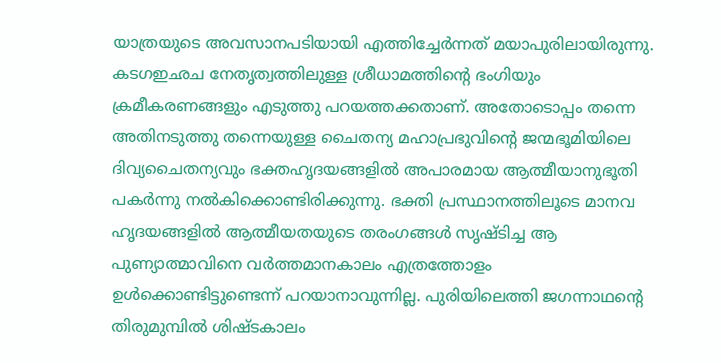യാത്രയുടെ അവസാനപടിയായി എത്തിച്ചേര്‍ന്നത് മയാപുരിലായിരുന്നു. കടഗഇഛച നേതൃത്വത്തിലുള്ള ശ്രീധാമത്തിന്റെ ഭംഗിയും ക്രമീകരണങ്ങളും എടുത്തു പറയത്തക്കതാണ്. അതോടൊപ്പം തന്നെ അതിനടുത്തു തന്നെയുള്ള ചൈതന്യ മഹാപ്രഭുവിന്റെ ജന്മഭൂമിയിലെ ദിവ്യചൈതന്യവും ഭക്തഹൃദയങ്ങളില്‍ അപാരമായ ആത്മീയാനുഭൂതി പകര്‍ന്നു നല്‍കിക്കൊണ്ടിരിക്കുന്നു. ഭക്തി പ്രസ്ഥാനത്തിലൂടെ മാനവ ഹൃദയങ്ങളില്‍ ആത്മീയതയുടെ തരംഗങ്ങള്‍ സൃഷ്ടിച്ച ആ പുണ്യാത്മാവിനെ വര്‍ത്തമാനകാലം എത്രത്തോളം ഉള്‍ക്കൊണ്ടിട്ടുണ്ടെന്ന് പറയാനാവുന്നില്ല. പുരിയിലെത്തി ജഗന്നാഥന്റെ തിരുമുമ്പില്‍ ശിഷ്ടകാലം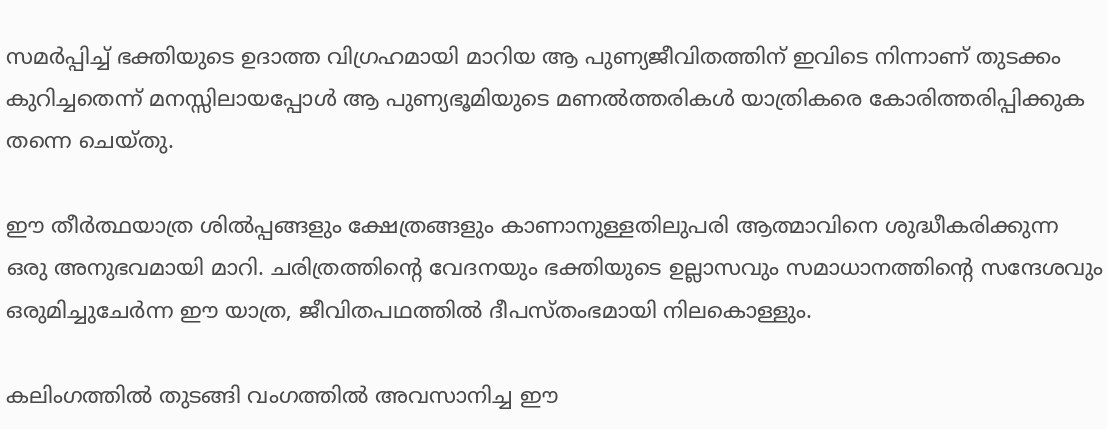സമര്‍പ്പിച്ച് ഭക്തിയുടെ ഉദാത്ത വിഗ്രഹമായി മാറിയ ആ പുണ്യജീവിതത്തിന് ഇവിടെ നിന്നാണ് തുടക്കം കുറിച്ചതെന്ന് മനസ്സിലായപ്പോള്‍ ആ പുണ്യഭൂമിയുടെ മണല്‍ത്തരികള്‍ യാത്രികരെ കോരിത്തരിപ്പിക്കുക തന്നെ ചെയ്തു.

ഈ തീര്‍ത്ഥയാത്ര ശില്‍പ്പങ്ങളും ക്ഷേത്രങ്ങളും കാണാനുള്ളതിലുപരി ആത്മാവിനെ ശുദ്ധീകരിക്കുന്ന ഒരു അനുഭവമായി മാറി. ചരിത്രത്തിന്റെ വേദനയും ഭക്തിയുടെ ഉല്ലാസവും സമാധാനത്തിന്റെ സന്ദേശവും ഒരുമിച്ചുചേര്‍ന്ന ഈ യാത്ര, ജീവിതപഥത്തില്‍ ദീപസ്തംഭമായി നിലകൊള്ളും.

കലിംഗത്തില്‍ തുടങ്ങി വംഗത്തില്‍ അവസാനിച്ച ഈ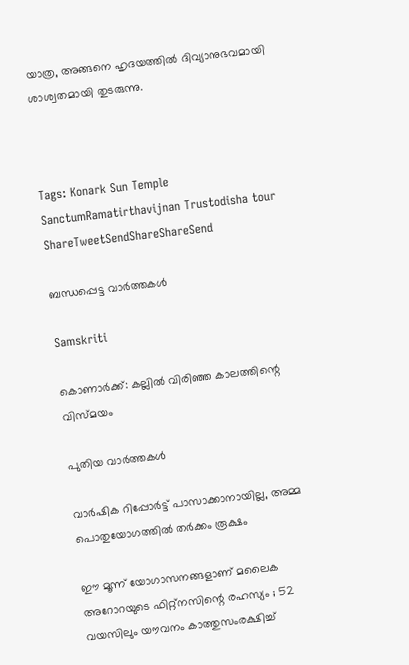യാത്ര, അങ്ങനെ ഹൃദയത്തില്‍ ദിവ്യാനുഭവമായി ശാശ്വതമായി തുടരുന്നു.



Tags: Konark Sun Temple SanctumRamatirthavijnan Trustodisha tour
ShareTweetSendShareShareSend

ബന്ധപ്പെട്ട വാര്‍ത്തകള്‍

Samskriti

കൊണാര്‍ക്ക്: കല്ലില്‍ വിരിഞ്ഞ കാലത്തിന്റെ വിസ്മയം

പുതിയ വാര്‍ത്തകള്‍

വാര്‍ഷിക റിപ്പോര്‍ട്ട് പാസാക്കാനായില്ല, അമ്മ പൊതുയോഗത്തില്‍ തര്‍ക്കം രൂക്ഷം

ഈ മൂന്ന് യോഗാസനങ്ങളാണ് മലൈക അറോറയുടെ ഫിറ്റ്നസിന്റെ രഹസ്യം ; 52 വയസിലും യൗവനം കാത്തുസംരക്ഷിച്ച്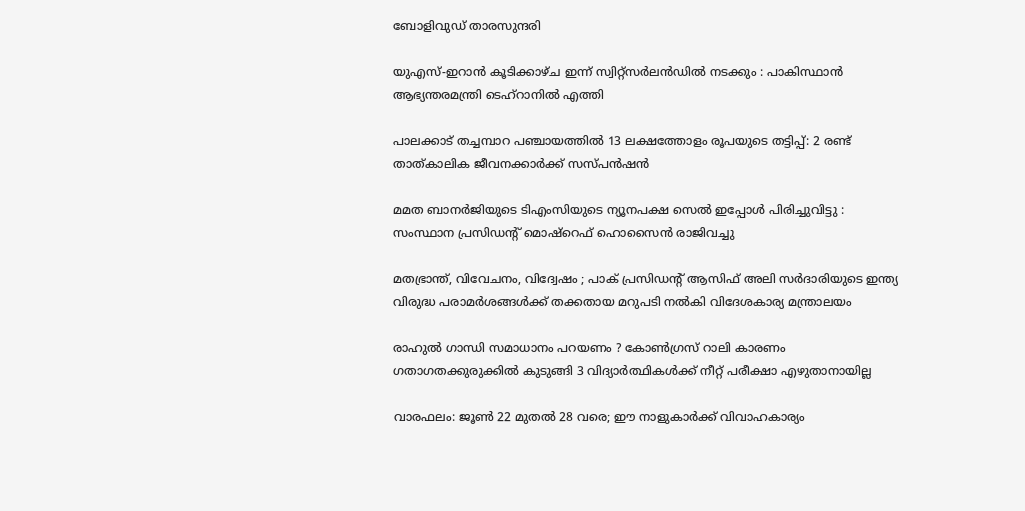ബോളിവുഡ് താരസുന്ദരി

യുഎസ്-ഇറാൻ കൂടിക്കാഴ്ച ഇന്ന് സ്വിറ്റ്സർലൻഡിൽ നടക്കും : പാകിസ്ഥാൻ ആഭ്യന്തരമന്ത്രി ടെഹ്‌റാനിൽ എത്തി

പാലക്കാട് തച്ചമ്പാറ പഞ്ചായത്തില്‍ 13 ലക്ഷത്തോളം രൂപയുടെ തട്ടിപ്പ്: 2 രണ്ട് താത്കാലിക ജീവനക്കാര്‍ക്ക് സസ്പന്‍ഷന്‍

മമത ബാനർജിയുടെ ടിഎംസിയുടെ ന്യൂനപക്ഷ സെൽ ഇപ്പോൾ പിരിച്ചുവിട്ടു : സംസ്ഥാന പ്രസിഡന്റ് മൊഷ്‌റെഫ് ഹൊസൈൻ രാജിവച്ചു

മതഭ്രാന്ത്, വിവേചനം, വിദ്വേഷം ; പാക് പ്രസിഡന്റ് ആസിഫ് അലി സർദാരിയുടെ ഇന്ത്യ വിരുദ്ധ പരാമർശങ്ങൾക്ക് തക്കതായ മറുപടി നൽകി വിദേശകാര്യ മന്ത്രാലയം

രാഹുൽ ഗാന്ധി സമാധാനം പറയണം ? കോൺഗ്രസ് റാലി കാരണം ഗതാഗതക്കുരുക്കിൽ കുടുങ്ങി 3 വിദ്യാർത്ഥികൾക്ക് നീറ്റ് പരീക്ഷാ എഴുതാനായില്ല

വാരഫലം: ജൂണ്‍ 22 മുതല്‍ 28 വരെ; ഈ നാളുകാര്‍ക്ക് വിവാഹകാര്യം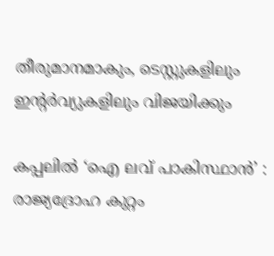തീരുമാനമാകും, ടെസ്റ്റുകളിലും ഇന്റര്‍വ്യുകളിലും വിജയിക്കും

കപ്പലില്‍ ‘ഐ ലവ് പാകിസ്ഥാന്‍’ : രാജ്യദ്രോഹ കുറ്റം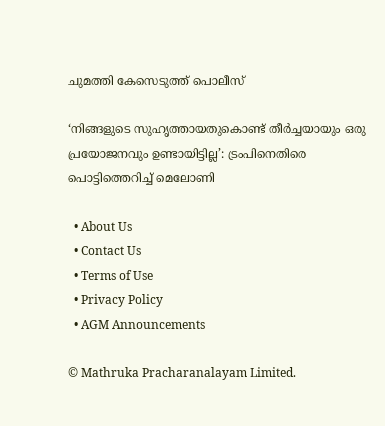ചുമത്തി കേസെടുത്ത് പൊലീസ്

‘നിങ്ങളുടെ സുഹൃത്തായതുകൊണ്ട് തീർച്ചയായും ഒരു പ്രയോജനവും ഉണ്ടായിട്ടില്ല’: ട്രംപിനെതിരെ പൊട്ടിത്തെറിച്ച് മെലോണി

  • About Us
  • Contact Us
  • Terms of Use
  • Privacy Policy
  • AGM Announcements

© Mathruka Pracharanalayam Limited.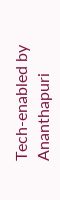Tech-enabled by Ananthapuri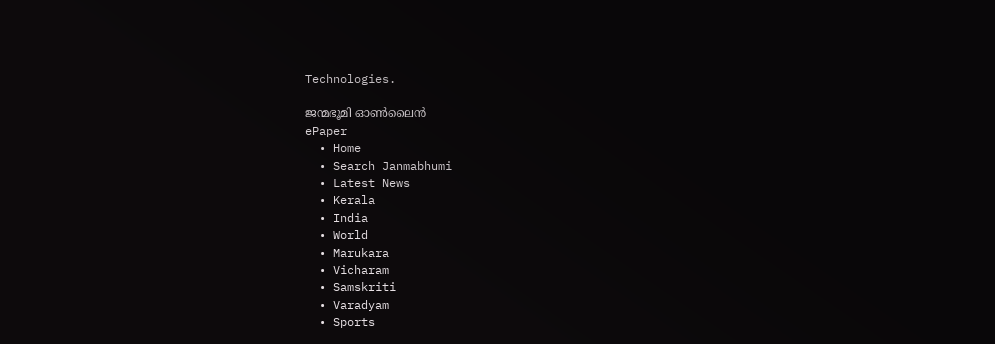Technologies.

ജന്മഭൂമി ഓണ്‍ലൈന്‍
ePaper
  • Home
  • Search Janmabhumi
  • Latest News
  • Kerala
  • India
  • World
  • Marukara
  • Vicharam
  • Samskriti
  • Varadyam
  • Sports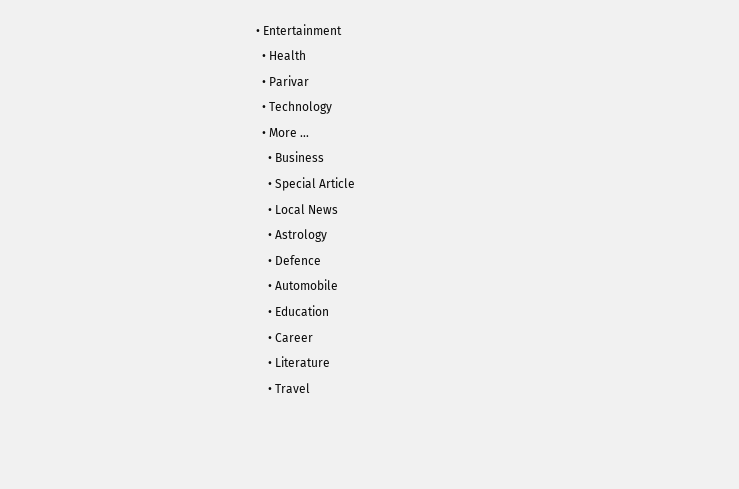• Entertainment
  • Health
  • Parivar
  • Technology
  • More …
    • Business
    • Special Article
    • Local News
    • Astrology
    • Defence
    • Automobile
    • Education
    • Career
    • Literature
    • Travel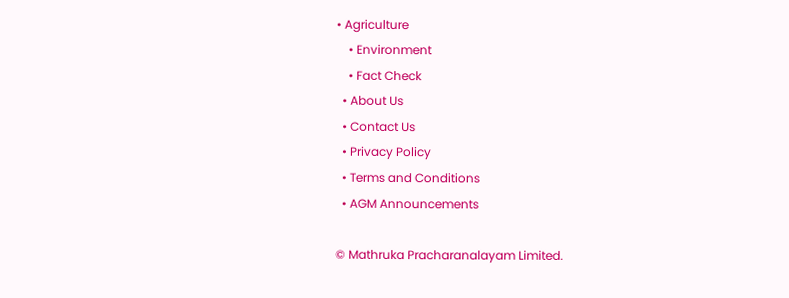• Agriculture
    • Environment
    • Fact Check
  • About Us
  • Contact Us
  • Privacy Policy
  • Terms and Conditions
  • AGM Announcements

© Mathruka Pracharanalayam Limited.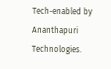Tech-enabled by Ananthapuri Technologies.